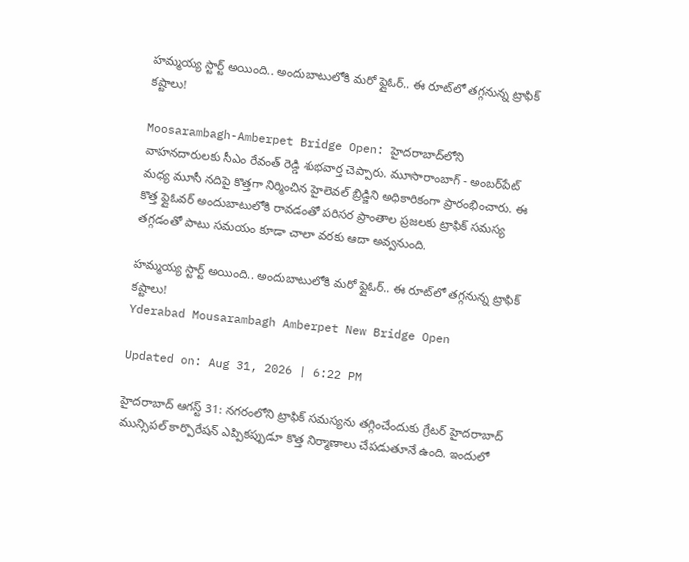హమ్మయ్య స్టార్ట్ అయింది.. అందుబాటులోకి మరో ఫ్లైఓర్.. ఈ రూట్‌లో తగ్గనున్న ట్రాఫిక్ కష్టాలు!

Moosarambagh-Amberpet Bridge Open: హైదరాబాద్‌లోని వాహనదారులకు సీఎం రేవంత్ రెడ్డి శుభవార్త చెప్పారు. మూసారాంబాగ్ - అంబర్‌పేట్‌ మధ్య మూసీ నదిపై కొత్తగా నిర్మించిన హైలెవల్ బ్రిడ్జిని అధికారికంగా ప్రారంభించారు. ఈ కొత్త ఫ్లైఓవర్ అందుబాటులోకి రావడంతో పరిసర ప్రాంతాల ప్రజలకు ట్రాఫిక్ సమస్య తగ్గడంతో పాటు సమయం కూడా చాలా వరకు ఆదా అవ్వనుంది.

హమ్మయ్య స్టార్ట్ అయింది.. అందుబాటులోకి మరో ఫ్లైఓర్.. ఈ రూట్‌లో తగ్గనున్న ట్రాఫిక్ కష్టాలు!
Yderabad Mousarambagh Amberpet New Bridge Open

Updated on: Aug 31, 2026 | 6:22 PM

హైదరాబాద్ ఆగస్ట్ 31: నగరంలోని ట్రాఫిక్ సమస్యను తగ్గించేందుకు గ్రేటర్ హైదరాబాద్‌ మున్సిపల్ కార్పొరేషన్ ఎప్పికప్పుడూ కొత్త నిర్మాణాలు చేపడుతూనే ఉంది. ఇందులో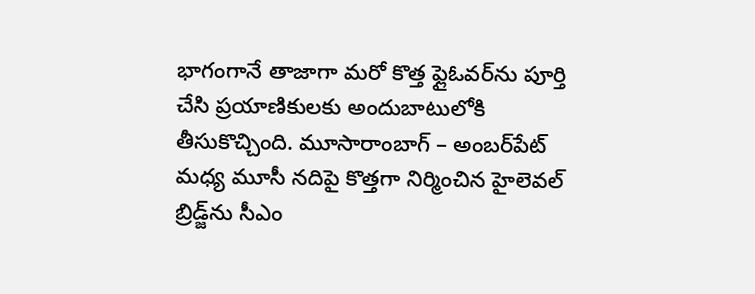భాగంగానే తాజాగా మరో కొత్త ఫ్లైఓవర్‌ను పూర్తి చేసి ప్రయాణికులకు అందుబాటులోకి తీసుకొచ్చింది. మూసారాంబాగ్ – అంబర్‌పేట్‌ మధ్య మూసీ నదిపై కొత్తగా నిర్మించిన హైలెవల్ బ్రిడ్జ్‌ను సీఎం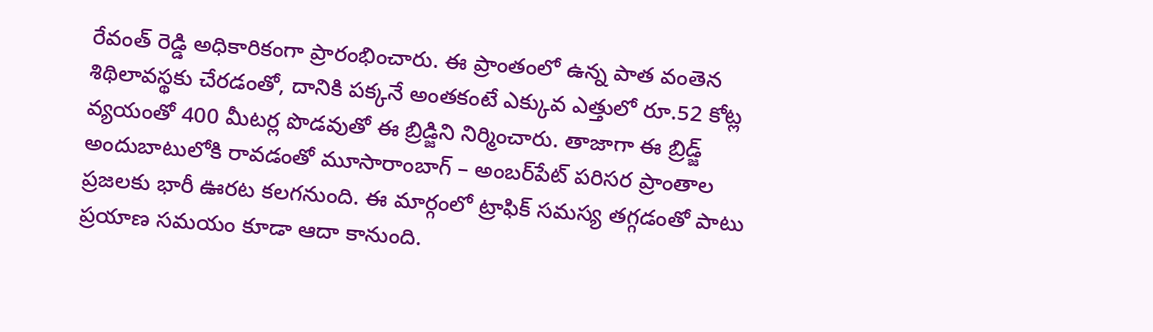రేవంత్ రెడ్డి అధికారికంగా ప్రారంభించారు. ఈ ప్రాంతంలో ఉన్న పాత వంతెన శిథిలావస్థకు చేరడంతో, దానికి పక్కనే అంతకంటే ఎక్కువ ఎత్తులో రూ.52 కోట్ల వ్యయంతో 400 మీటర్ల పొడవుతో ఈ బ్రిడ్జిని నిర్మించారు. తాజాగా ఈ బ్రిడ్జ్ అందుబాటులోకి రావడంతో మూసారాంబాగ్ – అంబర్‌పేట్‌ పరిసర ప్రాంతాల ప్రజలకు భారీ ఊరట కలగనుంది. ఈ మార్గంలో ట్రాఫిక్ సమస్య తగ్గడంతో పాటు ప్రయాణ సమయం కూడా ఆదా కానుంది.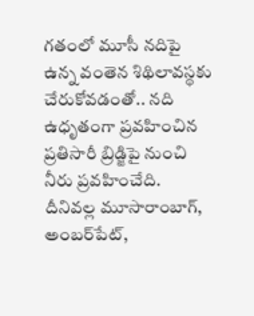గతంలో మూసీ నదిపై ఉన్న వంతెన శిథిలావస్థకు చేరుకోవడంతో.. నది ఉధృతంగా ప్రవహించిన ప్రతిసారీ బ్రిడ్జిపై నుంచి నీరు ప్రవహించేది. దీనివల్ల మూసారాంబాగ్‌, అంబర్‌పేట్‌,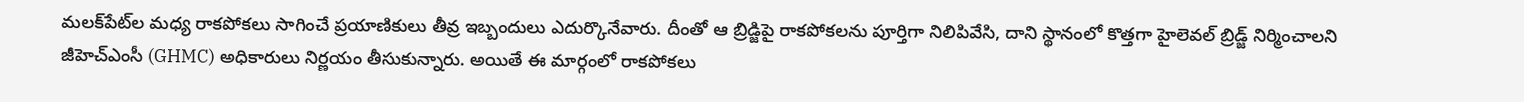మలక్‌పేట్‌ల మధ్య రాకపోకలు సాగించే ప్రయాణికులు తీవ్ర ఇబ్బందులు ఎదుర్కొనేవారు. దీంతో ఆ బ్రిడ్జిపై రాకపోకలను పూర్తిగా నిలిపివేసి, దాని స్థానంలో కొత్తగా హైలెవల్ బ్రిడ్జ్ నిర్మించాలని జీహెచ్‌ఎంసీ (GHMC) అధికారులు నిర్ణయం తీసుకున్నారు. అయితే ఈ మార్గంలో రాకపోకలు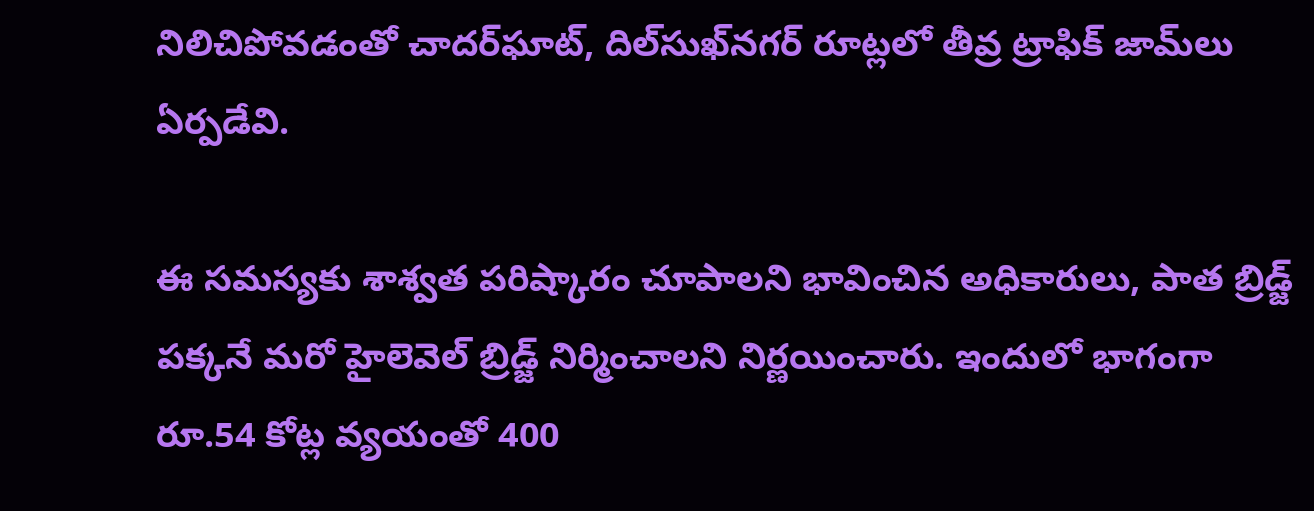నిలిచిపోవడంతో చాదర్‌ఘాట్, దిల్‌సుఖ్‌నగర్ రూట్లలో తీవ్ర ట్రాఫిక్ జామ్‌లు ఏర్పడేవి.

ఈ సమస్యకు శాశ్వత పరిష్కారం చూపాలని భావించిన అధికారులు, పాత బ్రిడ్జ్ పక్కనే మరో హైలెవెల్ బ్రిడ్జ్ నిర్మించాలని నిర్ణయించారు. ఇందులో భాగంగా రూ.54 కోట్ల వ్యయంతో 400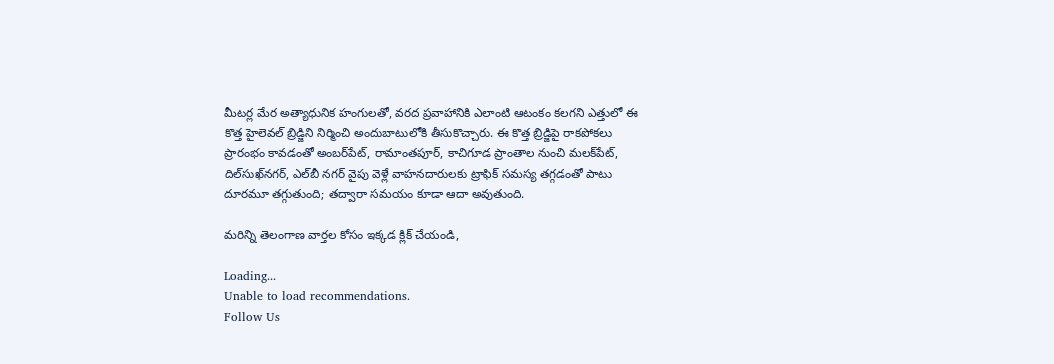మీటర్ల మేర అత్యాధునిక హంగులతో, వరద ప్రవాహానికి ఎలాంటి ఆటంకం కలగని ఎత్తులో ఈ కొత్త హైలెవల్ బ్రిడ్జిని నిర్మించి అందుబాటులోకి తీసుకొచ్చారు. ఈ కొత్త బ్రిడ్జిపై రాకపోకలు ప్రారంభం కావడంతో అంబర్‌పేట్‌, రామాంతపూర్, కాచిగూడ ప్రాంతాల నుంచి మలక్‌పేట్, దిల్‌సుఖ్‌నగర్, ఎల్‌బీ నగర్ వైపు వెళ్లే వాహనదారులకు ట్రాఫిక్ సమస్య తగ్గడంతో పాటు దూరమూ తగ్గుతుంది; తద్వారా సమయం కూడా ఆదా అవుతుంది.

మరిన్ని తెలంగాణ వార్తల కోసం ఇక్కడ క్లిక్ చేయండి,

Loading...
Unable to load recommendations.
Follow Us